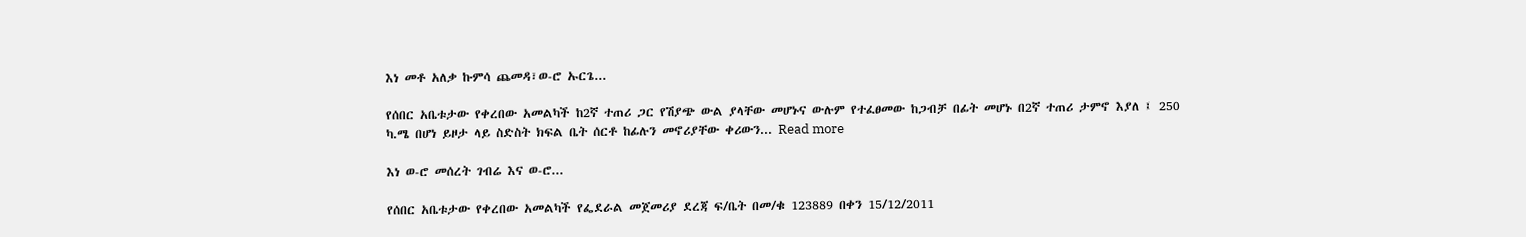እነ መቶ አለቃ ኩምሳ ጨመዳ፣ወ-ሮ ኡርጌ...

የሰበር አቤቱታው የቀረበው አመልካች ከ2ኛ ተጠሪ ጋር የሽያጭ ውል ያላቸው መሆኑና ውሉም የተፈፀመው ከጋብቻ በፊት መሆኑ በ2ኛ ተጠሪ ታምኖ እያለ ፤ 250 ካ.ሜ በሆነ ይዞታ ላይ ስድስት ክፍል ቤት ሰርቶ ከፊሉን መኖሪያቸው ቀሪውን... Read more

እነ ወ-ሮ መሰረት ገብሬ እና ወ-ሮ...

የሰበር አቤቱታው የቀረበው አመልካች የፌደራል መጀመሪያ ደረጃ ፍ/ቤት በመ/ቁ 123889 በቀን 15/12/2011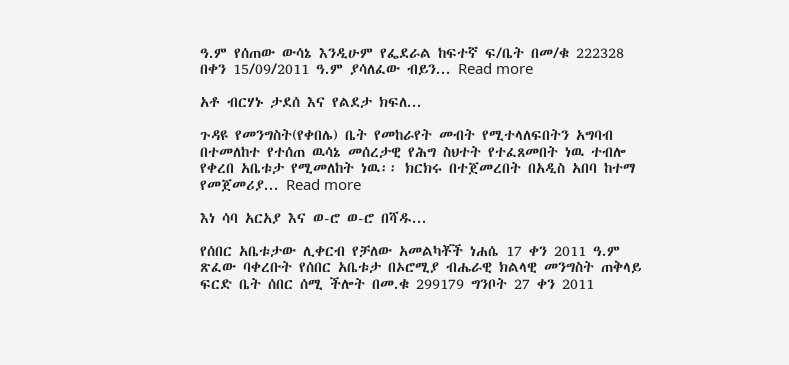ዓ.ም የሰጠው ውሳኔ እንዲሁም የፌደራል ከፍተኛ ፍ/ቤት በመ/ቁ 222328 በቀን 15/09/2011 ዓ.ም ያሳለፈው ብይን... Read more

አቶ ብርሃኑ ታደሰ እና የልደታ ክፍለ...

ጉዳዩ የመንግስት(የቀበሌ) ቤት የመከራየት መብት የሚተላለፍበትን አግባብ በተመለከተ የተሰጠ ዉሳኔ መሰረታዊ የሕግ ስህተት የተፈጸመበት ነዉ ተብሎ የቀረበ አቤቱታ የሚመለከት ነዉ፡፡ ክርክሩ በተጀመረበት በአዲስ አበባ ከተማ የመጀመሪያ... Read more

እነ ሳባ አርአያ እና ወ-ሮ ወ-ሮ በሻዱ...

የሰበር አቤቱታው ሊቀርብ የቻለው አመልካቾች ነሐሴ 17 ቀን 2011 ዓ.ም ጽፈው ባቀረቡት የሰበር አቤቱታ በኦሮሚያ ብሔራዊ ክልላዊ መንግስት ጠቅላይ ፍርድ ቤት ሰበር ሰሚ ችሎት በመ.ቁ 299179 ግንቦት 27 ቀን 2011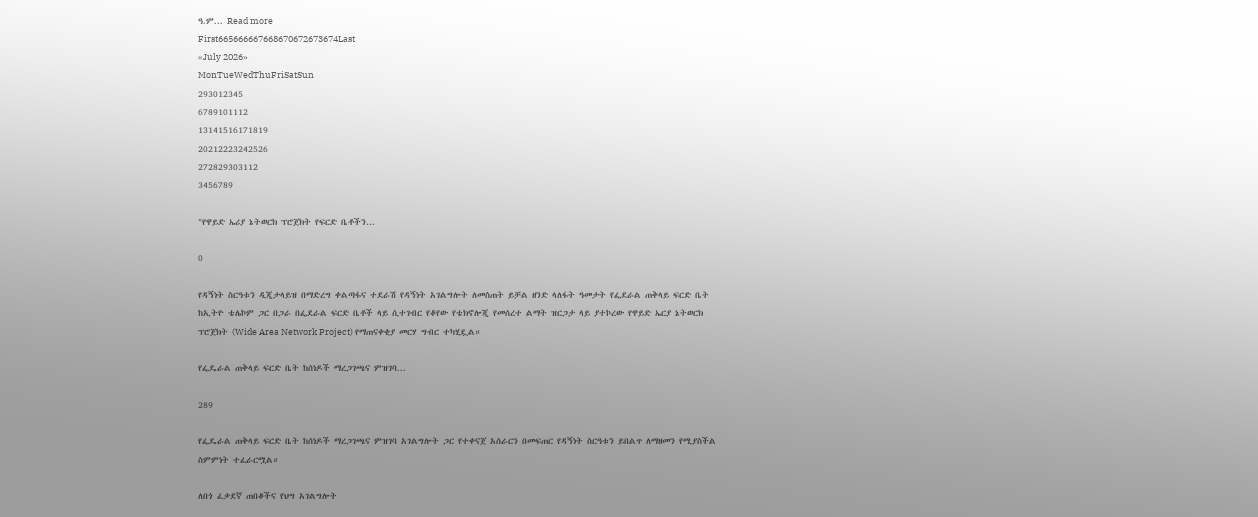ዓ.ም... Read more
First665666667668670672673674Last
«July 2026»
MonTueWedThuFriSatSun
293012345
6789101112
13141516171819
20212223242526
272829303112
3456789

"የዋይድ ኤሪያ ኔትወርክ ፕሮጀክት የፍርድ ቤቶችን...

0

የዳኝነት ስርዓቱን ዲጂታላይዝ በማድረግ ቀልጣፋና ተደራሽ የዳኝነት አገልግሎት ለመስጠት ይቻል ዘንድ ላለፋት ዓመታት የፌደራል ጠቅላይ ፍርድ ቤት ከኢትዮ ቴሌኮም ጋር በጋራ በፌደራል ፍርድ ቤቶች ላይ ሲተገብር የቆየው የቴክኖሎጂ የመሰረተ ልማት ዝርጋታ ላይ ያተኮረው የዋይድ ኤርያ ኔትወርክ ፕሮጀክት (Wide Area Network Project) የማጠናቀቂያ መርሃ ግብር ተካሂዷል።

የፌዴራል ጠቅላይ ፍርድ ቤት ከሰነዶች ማረጋገጫና ምዝገባ...

289

የፌዴራል ጠቅላይ ፍርድ ቤት ከሰነዶች ማረጋገጫና ምዝገባ አገልግሎት ጋር የተቀናጀ አሰራርን በመፍጠር የዳኝነት ስርዓቱን ይበልጥ ለማዘመን የሚያስችል ስምምነት ተፈራርሟል።

ለበጎ ፈቃደኛ ጠበቆችና የህግ አገልግሎት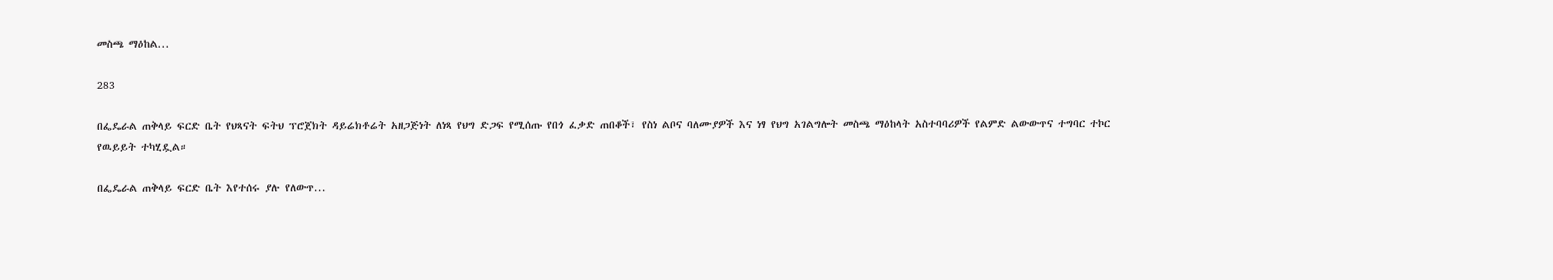መስጫ ማዕከል...

283

በፌዴራል ጠቅላይ ፍርድ ቤት የህጻናት ፍትህ ፕሮጀክት ዳይሬክቶሬት አዘጋጅነት ለነጻ የህግ ድጋፍ የሚሰጡ የበጎ ፈቃድ ጠበቆች፣ የስነ ልቦና ባለሙያዎች እና ነፃ የህግ አገልግሎት መስጫ ማዕከላት አስተባባሪዎች የልምድ ልውውጥና ተግባር ተኮር የዉይይት ተካሂዷል።

በፌዴራል ጠቅላይ ፍርድ ቤት እየተሰሩ ያሉ የለውጥ...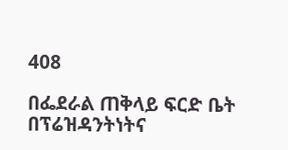408

በፌደራል ጠቅላይ ፍርድ ቤት በፕሬዝዳንትነትና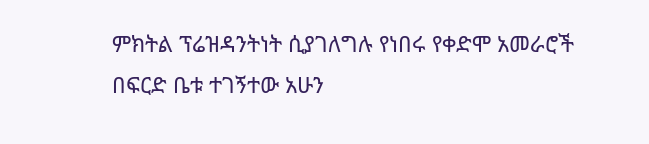ምክትል ፕሬዝዳንትነት ሲያገለግሉ የነበሩ የቀድሞ አመራሮች በፍርድ ቤቱ ተገኝተው አሁን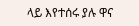ላይ እየተሰሩ ያሉ ዋና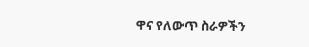ዋና የለውጥ ስራዎችን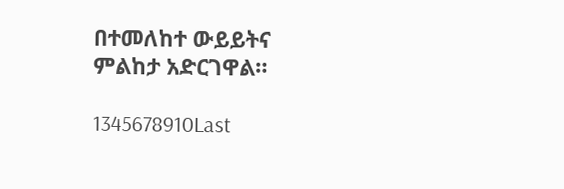በተመለከተ ውይይትና ምልከታ አድርገዋል።

1345678910Last